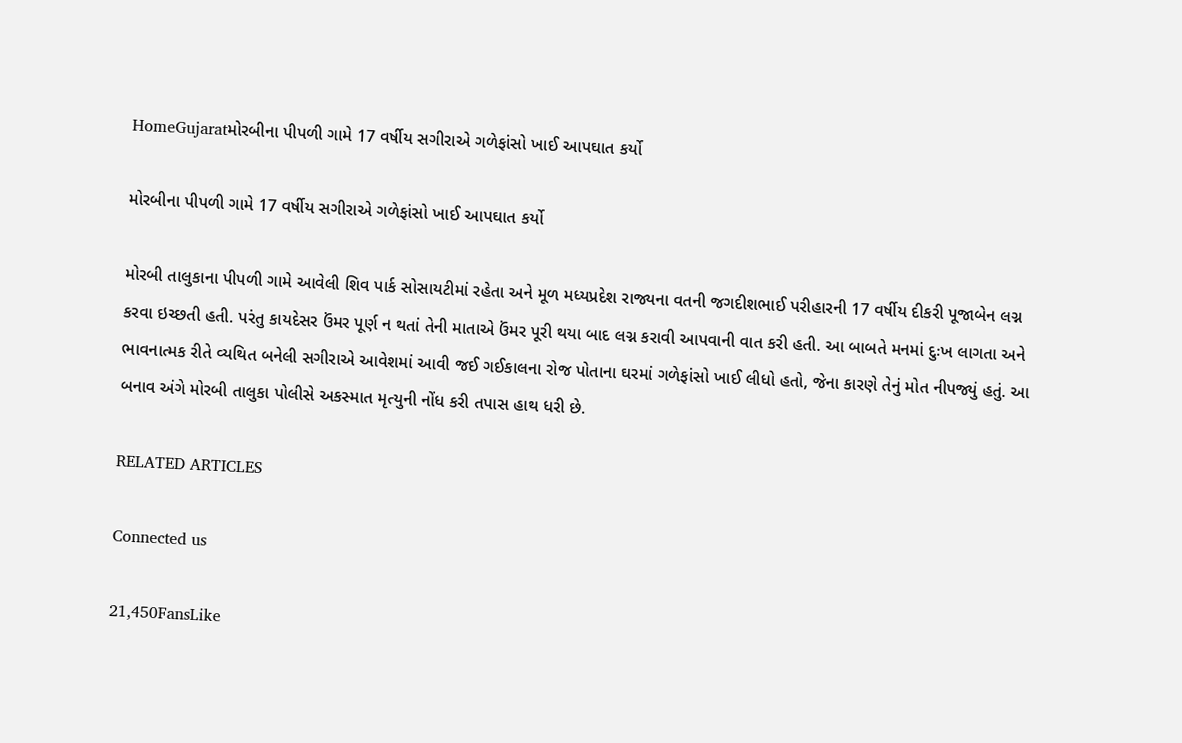HomeGujaratમોરબીના પીપળી ગામે 17 વર્ષીય સગીરાએ ગળેફાંસો ખાઈ આપઘાત કર્યો

મોરબીના પીપળી ગામે 17 વર્ષીય સગીરાએ ગળેફાંસો ખાઈ આપઘાત કર્યો

મોરબી તાલુકાના પીપળી ગામે આવેલી શિવ પાર્ક સોસાયટીમાં રહેતા અને મૂળ મધ્યપ્રદેશ રાજ્યના વતની જગદીશભાઈ પરીહારની 17 વર્ષીય દીકરી પૂજાબેન લગ્ન કરવા ઇચ્છતી હતી. પરંતુ કાયદેસર ઉંમર પૂર્ણ ન થતાં તેની માતાએ ઉંમર પૂરી થયા બાદ લગ્ન કરાવી આપવાની વાત કરી હતી. આ બાબતે મનમાં દુઃખ લાગતા અને ભાવનાત્મક રીતે વ્યથિત બનેલી સગીરાએ આવેશમાં આવી જઈ ગઈકાલના રોજ પોતાના ઘરમાં ગળેફાંસો ખાઈ લીધો હતો, જેના કારણે તેનું મોત નીપજ્યું હતું. આ બનાવ અંગે મોરબી તાલુકા પોલીસે અકસ્માત મૃત્યુની નોંધ કરી તપાસ હાથ ધરી છે.

RELATED ARTICLES

Connected us

21,450FansLike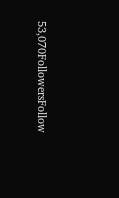53,070FollowersFollow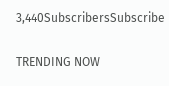3,440SubscribersSubscribe

TRENDING NOW